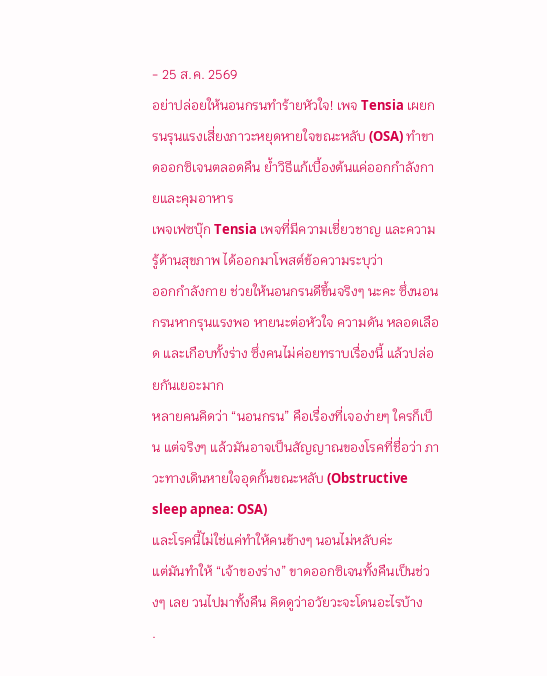- 25 ส.ค. 2569
อย่าปล่อยให้นอนกรนทำร้ายหัวใจ! เพจ Tensia เผยกรนรุนแรงเสี่ยงภาวะหยุดหายใจขณะหลับ (OSA) ทำขาดออกซิเจนตลอดคืน ย้ำวิธีแก้เบื้องต้นแค่ออกกำลังกายและคุมอาหาร
เพจเฟซบุ๊ก Tensia เพจที่มีความเชี่ยวชาญ และความรู้ด้านสุขภาพ ได้ออกมาโพสต์ข้อความระบุว่า
ออกกำลังกาย ช่วยให้นอนกรนดีขึ้นจริงๆ นะคะ ซึ่งนอนกรนหากรุนแรงพอ หายนะต่อหัวใจ ความดัน หลอดเลือด และเกือบทั้งร่าง ซึ่งคนไม่ค่อยทราบเรื่องนี้ แล้วปล่อยกันเยอะมาก
หลายคนคิดว่า “นอนกรน” คือเรื่องที่เจอง่ายๆ ใครก็เป็น แต่จริงๆ แล้วมันอาจเป็นสัญญาณของโรคที่ชื่อว่า ภาวะทางเดินหายใจอุดกั้นขณะหลับ (Obstructive sleep apnea: OSA)
และโรคนี้ไม่ใช่แค่ทำให้คนข้างๆ นอนไม่หลับค่ะ
แต่มันทำให้ “เจ้าของร่าง” ขาดออกซิเจนทั้งคืนเป็นช่วงๆ เลย วนไปมาทั้งคืน คิดดูว่าอวัยวะจะโดนอะไรบ้าง
.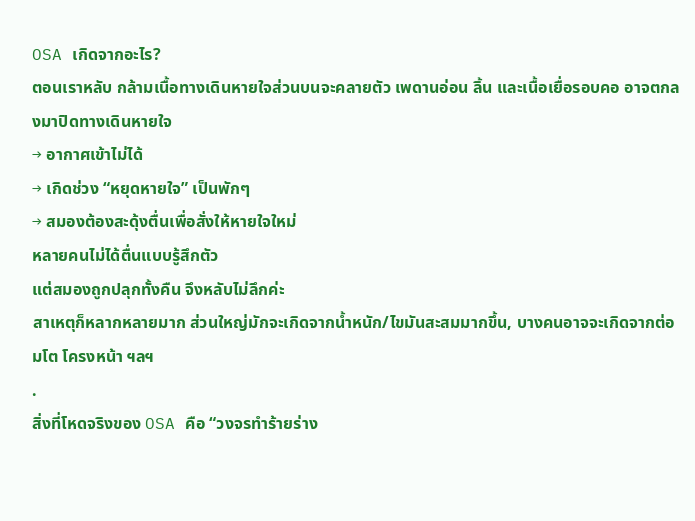OSA เกิดจากอะไร?
ตอนเราหลับ กล้ามเนื้อทางเดินหายใจส่วนบนจะคลายตัว เพดานอ่อน ลิ้น และเนื้อเยื่อรอบคอ อาจตกลงมาปิดทางเดินหายใจ
→ อากาศเข้าไม่ได้
→ เกิดช่วง “หยุดหายใจ” เป็นพักๆ
→ สมองต้องสะดุ้งตื่นเพื่อสั่งให้หายใจใหม่
หลายคนไม่ได้ตื่นแบบรู้สึกตัว
แต่สมองถูกปลุกทั้งคืน จึงหลับไม่ลึกค่ะ
สาเหตุก็หลากหลายมาก ส่วนใหญ่มักจะเกิดจากน้ำหนัก/ไขมันสะสมมากขึ้น, บางคนอาจจะเกิดจากต่อมโต โครงหน้า ฯลฯ
.
สิ่งที่โหดจริงของ OSA คือ “วงจรทำร้ายร่าง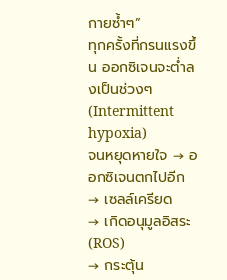กายซ้ำๆ”
ทุกครั้งที่กรนแรงขึ้น ออกซิเจนจะต่ำลงเป็นช่วงๆ (Intermittent hypoxia)
จนหยุดหายใจ → ออกซิเจนตกไปอีก → เซลล์เครียด
→ เกิดอนุมูลอิสระ (ROS)
→ กระตุ้น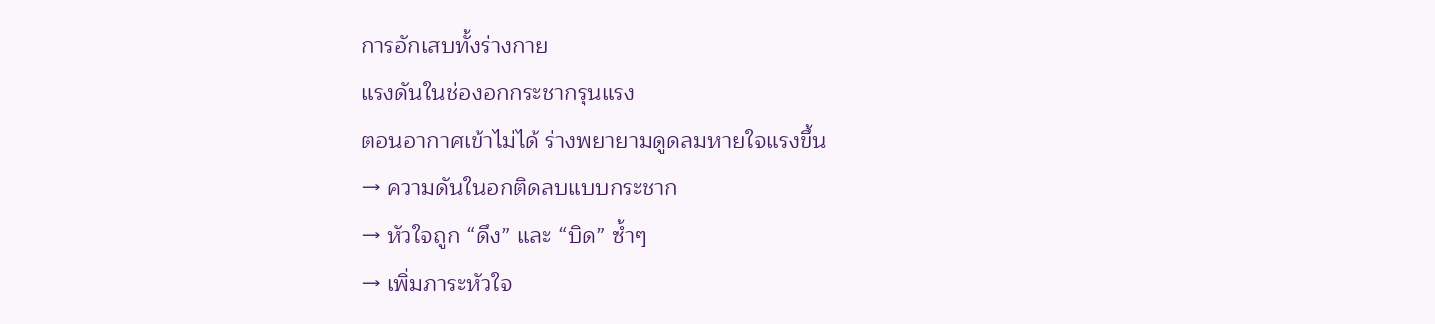การอักเสบทั้งร่างกาย
แรงดันในช่องอกกระชากรุนแรง
ตอนอากาศเข้าไม่ได้ ร่างพยายามดูดลมหายใจแรงขึ้น
→ ความดันในอกติดลบแบบกระชาก
→ หัวใจถูก “ดึง” และ “บิด” ซ้ำๆ
→ เพิ่มภาระหัวใจ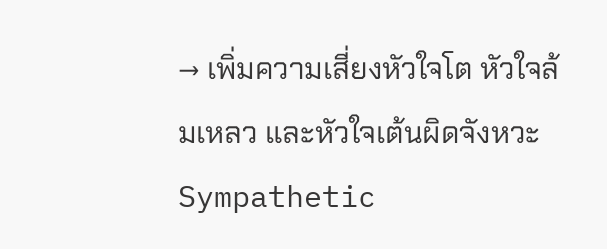→ เพิ่มความเสี่ยงหัวใจโต หัวใจล้มเหลว และหัวใจเต้นผิดจังหวะ
Sympathetic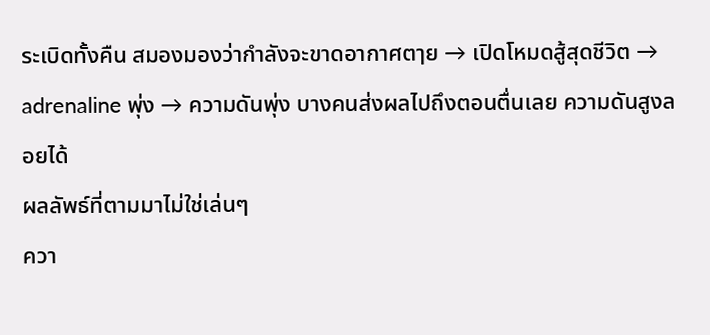ระเบิดทั้งคืน สมองมองว่ากำลังจะขาดอากาศตๅย → เปิดโหมดสู้สุดชีวิต → adrenaline พุ่ง → ความดันพุ่ง บางคนส่งผลไปถึงตอนตื่นเลย ความดันสูงลอยได้
ผลลัพธ์ที่ตามมาไม่ใช่เล่นๆ
ควา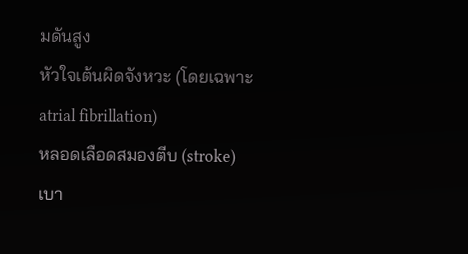มดันสูง
หัวใจเต้นผิดจังหวะ (โดยเฉพาะ atrial fibrillation)
หลอดเลือดสมองตีบ (stroke)
เบา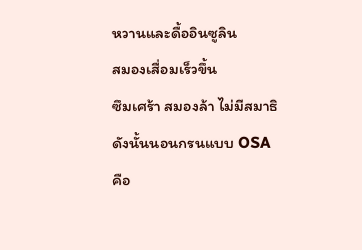หวานและดื้ออินซูลิน
สมองเสื่อมเร็วขึ้น
ซึมเศร้า สมองล้า ไม่มีสมาธิ
ดังนั้นนอนกรนแบบ OSA
คือ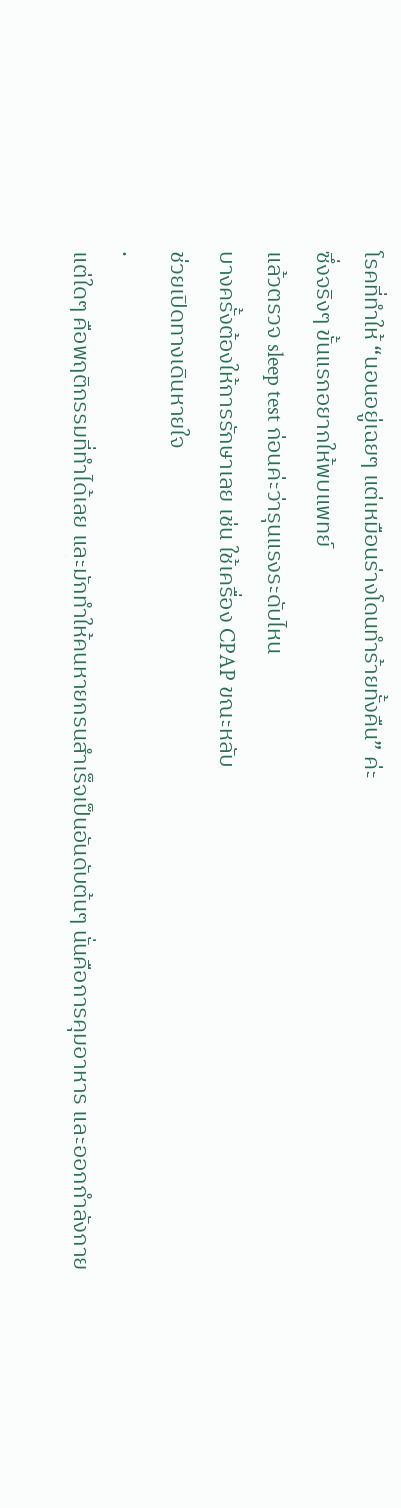โรคที่ทำให้ “นอนอยู่เฉยๆ แต่เหมือนร่างโดนทำร้ายทั้งคืน” ค่ะ
ซึ่งจริงๆ ขั้นแรกอยากให้พบแพทย์
แล้วตรวจ sleep test ก่อนค่ะว่ารุนแรงระดับไหน
บางครั้งต้องให้การรักษาเลย เช่น ใช้เครื่อง CPAP ขณะหลับ
ช่วยเปิดทางเดินหายใจ
.
แต่ใดๆ คือพฤติกรรมที่ทำได้เลย และมักทำให้คนหายกรนสำเร็จเป็นอันดับต้นๆ นั่นคือการคุมอาหาร และออกกำลังกาย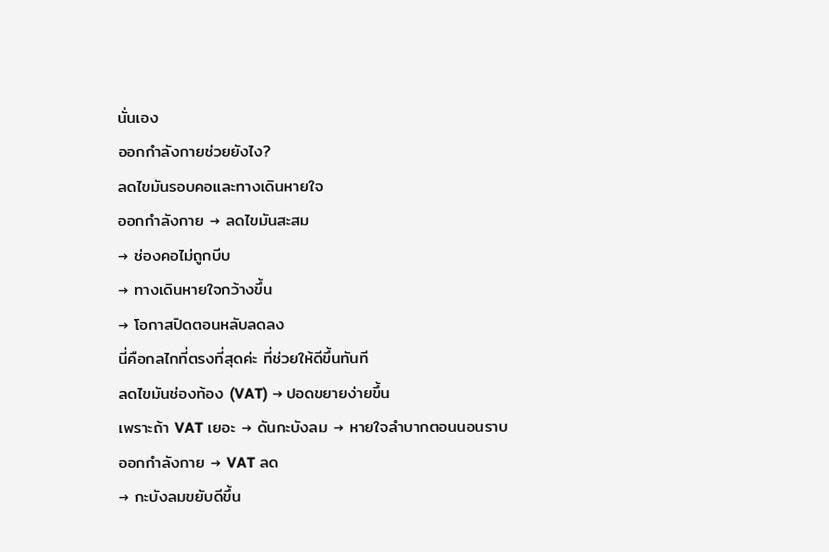นั่นเอง
ออกกำลังกายช่วยยังไง?
ลดไขมันรอบคอและทางเดินหายใจ
ออกกำลังกาย → ลดไขมันสะสม
→ ช่องคอไม่ถูกบีบ
→ ทางเดินหายใจกว้างขึ้น
→ โอกาสปิดตอนหลับลดลง
นี่คือกลไกที่ตรงที่สุดค่ะ ที่ช่วยให้ดีขึ้นทันที
ลดไขมันช่องท้อง (VAT) → ปอดขยายง่ายขึ้น
เพราะถ้า VAT เยอะ → ดันกะบังลม → หายใจลำบากตอนนอนราบ
ออกกำลังกาย → VAT ลด
→ กะบังลมขยับดีขึ้น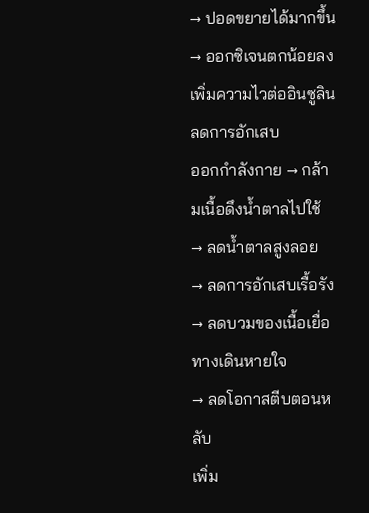→ ปอดขยายได้มากขึ้น
→ ออกซิเจนตกน้อยลง
เพิ่มความไวต่ออินซูลิน ลดการอักเสบ
ออกกำลังกาย → กล้ามเนื้อดึงน้ำตาลไปใช้
→ ลดน้ำตาลสูงลอย
→ ลดการอักเสบเรื้อรัง
→ ลดบวมของเนื้อเยื่อทางเดินหายใจ
→ ลดโอกาสตีบตอนหลับ
เพิ่ม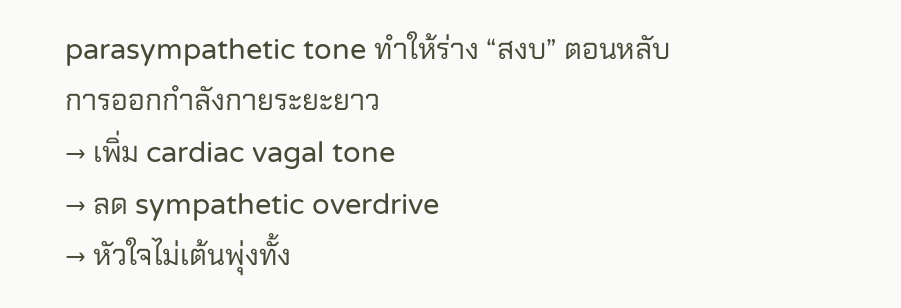parasympathetic tone ทำให้ร่าง “สงบ” ตอนหลับ
การออกกำลังกายระยะยาว
→ เพิ่ม cardiac vagal tone
→ ลด sympathetic overdrive
→ หัวใจไม่เต้นพุ่งทั้ง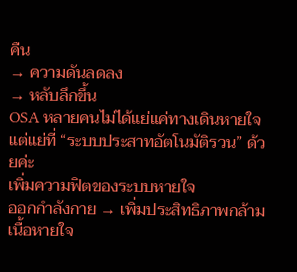คืน
→ ความดันลดลง
→ หลับลึกขึ้น
OSA หลายคนไม่ได้แย่แค่ทางเดินหายใจ
แต่แย่ที่ “ระบบประสาทอัตโนมัติรวน” ด้วยค่ะ
เพิ่มความฟิตของระบบหายใจ
ออกกำลังกาย → เพิ่มประสิทธิภาพกล้ามเนื้อหายใจ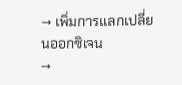→ เพิ่มการแลกเปลี่ยนออกซิเจน
→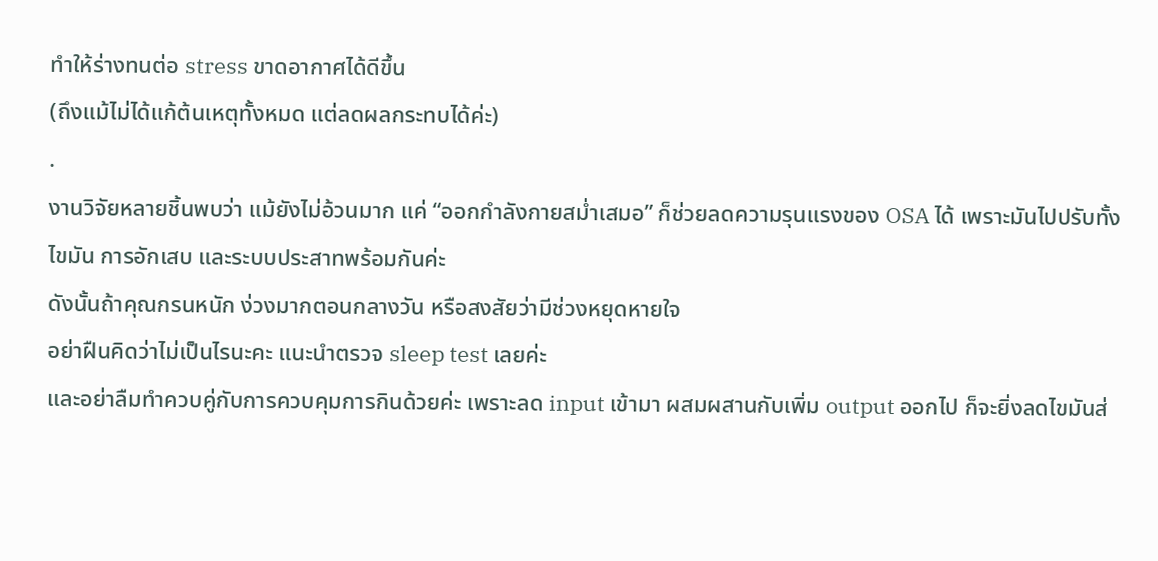ทำให้ร่างทนต่อ stress ขาดอากาศได้ดีขึ้น
(ถึงแม้ไม่ได้แก้ต้นเหตุทั้งหมด แต่ลดผลกระทบได้ค่ะ)
.
งานวิจัยหลายชิ้นพบว่า แม้ยังไม่อ้วนมาก แค่ “ออกกำลังกายสม่ำเสมอ” ก็ช่วยลดความรุนแรงของ OSA ได้ เพราะมันไปปรับทั้งไขมัน การอักเสบ และระบบประสาทพร้อมกันค่ะ
ดังนั้นถ้าคุณกรนหนัก ง่วงมากตอนกลางวัน หรือสงสัยว่ามีช่วงหยุดหายใจ
อย่าฝืนคิดว่าไม่เป็นไรนะคะ แนะนำตรวจ sleep test เลยค่ะ
และอย่าลืมทำควบคู่กับการควบคุมการกินด้วยค่ะ เพราะลด input เข้ามา ผสมผสานกับเพิ่ม output ออกไป ก็จะยิ่งลดไขมันส่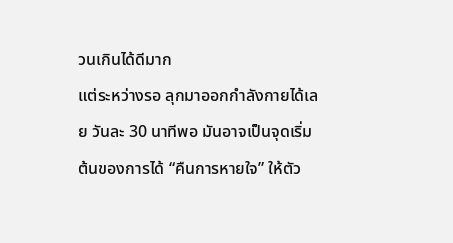วนเกินได้ดีมาก
แต่ระหว่างรอ ลุกมาออกกำลังกายได้เลย วันละ 30 นาทีพอ มันอาจเป็นจุดเริ่มต้นของการได้ “คืนการหายใจ” ให้ตัว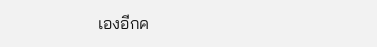เองอีกค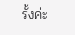รั้งค่ะ